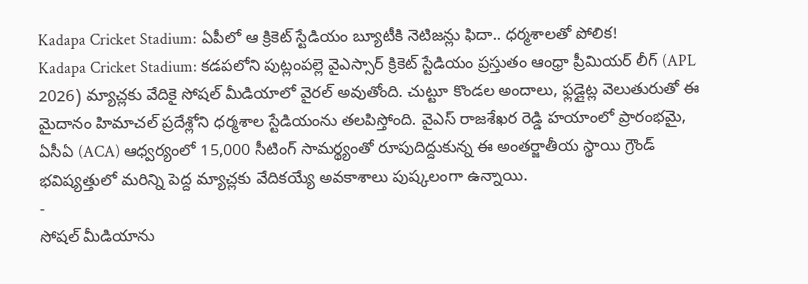Kadapa Cricket Stadium: ఏపీలో ఆ క్రికెట్ స్టేడియం బ్యూటీకి నెటిజన్లు ఫిదా.. ధర్మశాలతో పోలిక!
Kadapa Cricket Stadium: కడపలోని పుట్లంపల్లె వైఎస్సార్ క్రికెట్ స్టేడియం ప్రస్తుతం ఆంధ్రా ప్రీమియర్ లీగ్ (APL 2026) మ్యాచ్లకు వేదికై సోషల్ మీడియాలో వైరల్ అవుతోంది. చుట్టూ కొండల అందాలు, ఫ్లడ్లైట్ల వెలుతురుతో ఈ మైదానం హిమాచల్ ప్రదేశ్లోని ధర్మశాల స్టేడియంను తలపిస్తోంది. వైఎస్ రాజశేఖర రెడ్డి హయాంలో ప్రారంభమై, ఏసీఏ (ACA) ఆధ్వర్యంలో 15,000 సీటింగ్ సామర్థ్యంతో రూపుదిద్దుకున్న ఈ అంతర్జాతీయ స్థాయి గ్రౌండ్ భవిష్యత్తులో మరిన్ని పెద్ద మ్యాచ్లకు వేదికయ్యే అవకాశాలు పుష్కలంగా ఉన్నాయి.
-
సోషల్ మీడియాను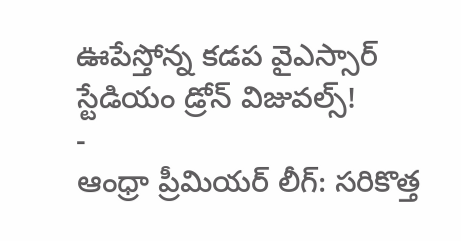ఊపేస్తోన్న కడప వైఎస్సార్ స్టేడియం డ్రోన్ విజువల్స్!
-
ఆంధ్రా ప్రీమియర్ లీగ్: సరికొత్త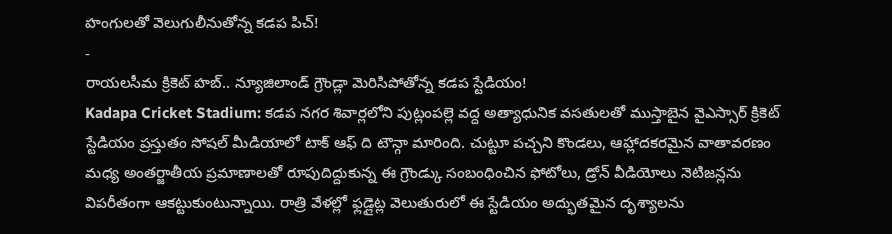హంగులతో వెలుగులీనుతోన్న కడప పిచ్!
-
రాయలసీమ క్రికెట్ హబ్.. న్యూజిలాండ్ గ్రౌండ్లా మెరిసిపోతోన్న కడప స్టేడియం!
Kadapa Cricket Stadium: కడప నగర శివార్లలోని పుట్లంపల్లె వద్ద అత్యాధునిక వసతులతో ముస్తాబైన వైఎస్సార్ క్రికెట్ స్టేడియం ప్రస్తుతం సోషల్ మీడియాలో టాక్ ఆఫ్ ది టౌన్గా మారింది. చుట్టూ పచ్చని కొండలు, ఆహ్లాదకరమైన వాతావరణం మధ్య అంతర్జాతీయ ప్రమాణాలతో రూపుదిద్దుకున్న ఈ గ్రౌండ్కు సంబంధించిన ఫోటోలు, డ్రోన్ వీడియోలు నెటిజన్లను విపరీతంగా ఆకట్టుకుంటున్నాయి. రాత్రి వేళల్లో ఫ్లడ్లైట్ల వెలుతురులో ఈ స్టేడియం అద్భుతమైన దృశ్యాలను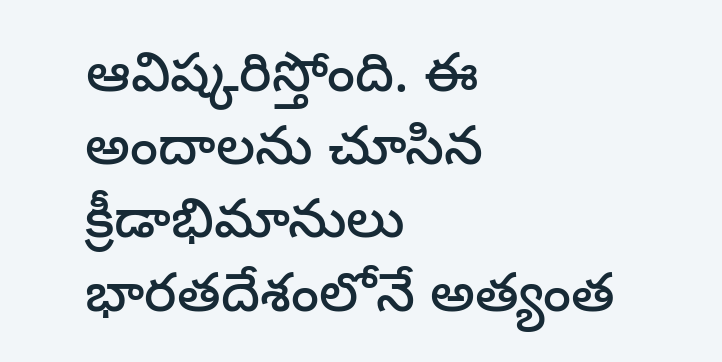ఆవిష్కరిస్తోంది. ఈ అందాలను చూసిన క్రీడాభిమానులు భారతదేశంలోనే అత్యంత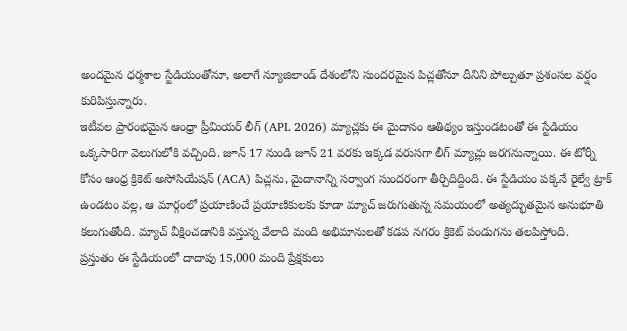అందమైన ధర్మశాల స్టేడియంతోనూ, అలాగే న్యూజిలాండ్ దేశంలోని సుందరమైన పిచ్లతోనూ దీనిని పోల్చుతూ ప్రశంసల వర్షం కురిపిస్తున్నారు.
ఇటీవల ప్రారంభమైన ఆంధ్రా ప్రీమియర్ లీగ్ (APL 2026) మ్యాచ్లకు ఈ మైదానం ఆతిథ్యం ఇస్తుండటంతో ఈ స్టేడియం ఒక్కసారిగా వెలుగులోకి వచ్చింది. జూన్ 17 నుండి జూన్ 21 వరకు ఇక్కడ వరుసగా లీగ్ మ్యాచ్లు జరగనున్నాయి. ఈ టోర్నీ కోసం ఆంధ్ర క్రికెట్ అసోసియేషన్ (ACA) పిచ్లను, మైదానాన్ని సర్వాంగ సుందరంగా తీర్చిదిద్దింది. ఈ స్టేడియం పక్కనే రైల్వే ట్రాక్ ఉండటం వల్ల, ఆ మార్గంలో ప్రయాణించే ప్రయాణికులకు కూడా మ్యాచ్ జరుగుతున్న సమయంలో అత్యద్భుతమైన అనుభూతి కలుగుతోంది. మ్యాచ్ వీక్షించడానికి వస్తున్న వేలాది మంది అభిమానులతో కడప నగరం క్రికెట్ పండుగను తలపిస్తోంది.
ప్రస్తుతం ఈ స్టేడియంలో దాదాపు 15,000 మంది ప్రేక్షకులు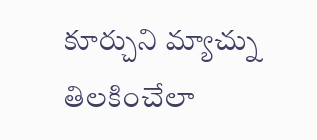కూర్చుని మ్యాచ్ను తిలకించేలా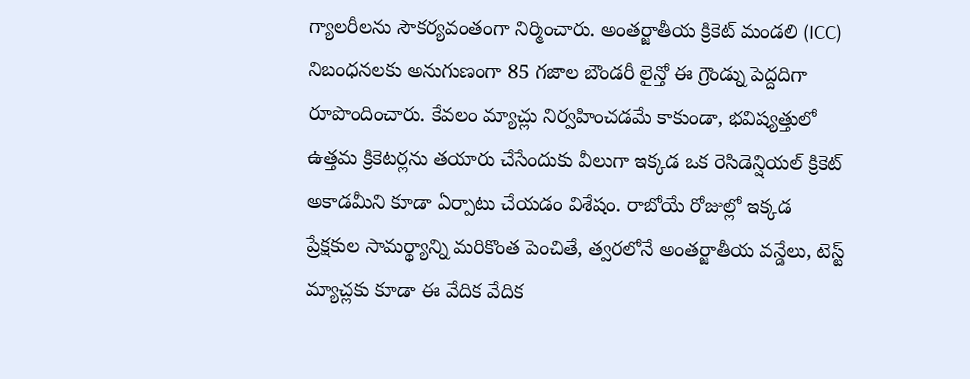గ్యాలరీలను సౌకర్యవంతంగా నిర్మించారు. అంతర్జాతీయ క్రికెట్ మండలి (ICC) నిబంధనలకు అనుగుణంగా 85 గజాల బౌండరీ లైన్తో ఈ గ్రౌండ్ను పెద్దదిగా రూపొందించారు. కేవలం మ్యాచ్లు నిర్వహించడమే కాకుండా, భవిష్యత్తులో ఉత్తమ క్రికెటర్లను తయారు చేసేందుకు వీలుగా ఇక్కడ ఒక రెసిడెన్షియల్ క్రికెట్ అకాడమీని కూడా ఏర్పాటు చేయడం విశేషం. రాబోయే రోజుల్లో ఇక్కడ ప్రేక్షకుల సామర్థ్యాన్ని మరికొంత పెంచితే, త్వరలోనే అంతర్జాతీయ వన్డేలు, టెస్ట్ మ్యాచ్లకు కూడా ఈ వేదిక వేదిక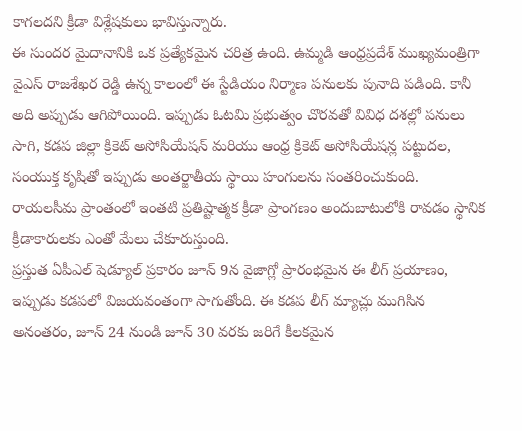కాగలదని క్రీడా విశ్లేషకులు భావిస్తున్నారు.
ఈ సుందర మైదానానికి ఒక ప్రత్యేకమైన చరిత్ర ఉంది. ఉమ్మడి ఆంధ్రప్రదేశ్ ముఖ్యమంత్రిగా వైఎస్ రాజశేఖర రెడ్డి ఉన్న కాలంలో ఈ స్టేడియం నిర్మాణ పనులకు పునాది పడింది. కానీ అది అప్పుడు ఆగిపోయింది. ఇప్పుడు ఓటమి ప్రభుత్వం చొరవతో వివిధ దశల్లో పనులు సాగి, కడప జిల్లా క్రికెట్ అసోసియేషన్ మరియు ఆంధ్ర క్రికెట్ అసోసియేషన్ల పట్టుదల, సంయుక్త కృషితో ఇప్పుడు అంతర్జాతీయ స్థాయి హంగులను సంతరించుకుంది. రాయలసీమ ప్రాంతంలో ఇంతటి ప్రతిష్టాత్మక క్రీడా ప్రాంగణం అందుబాటులోకి రావడం స్థానిక క్రీడాకారులకు ఎంతో మేలు చేకూరుస్తుంది.
ప్రస్తుత ఏపీఎల్ షెడ్యూల్ ప్రకారం జూన్ 9న వైజాగ్లో ప్రారంభమైన ఈ లీగ్ ప్రయాణం, ఇప్పుడు కడపలో విజయవంతంగా సాగుతోంది. ఈ కడప లీగ్ మ్యాచ్లు ముగిసిన అనంతరం, జూన్ 24 నుండి జూన్ 30 వరకు జరిగే కీలకమైన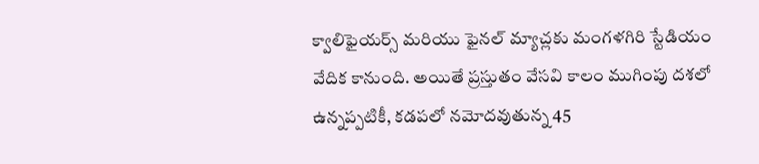క్వాలిఫైయర్స్ మరియు ఫైనల్ మ్యాచ్లకు మంగళగిరి స్టేడియం వేదిక కానుంది. అయితే ప్రస్తుతం వేసవి కాలం ముగింపు దశలో ఉన్నప్పటికీ, కడపలో నమోదవుతున్న 45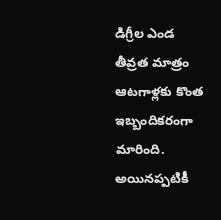డిగ్రీల ఎండ తీవ్రత మాత్రం ఆటగాళ్లకు కొంత ఇబ్బందికరంగా మారింది. అయినప్పటికీ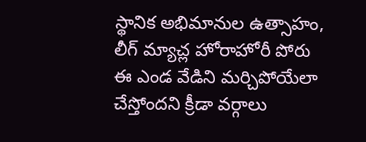స్థానిక అభిమానుల ఉత్సాహం, లీగ్ మ్యాచ్ల హోరాహోరీ పోరు ఈ ఎండ వేడిని మర్చిపోయేలా చేస్తోందని క్రీడా వర్గాలు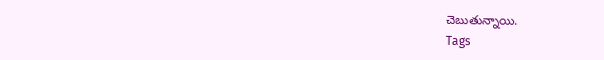చెబుతున్నాయి.
Tags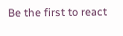Be the first to react